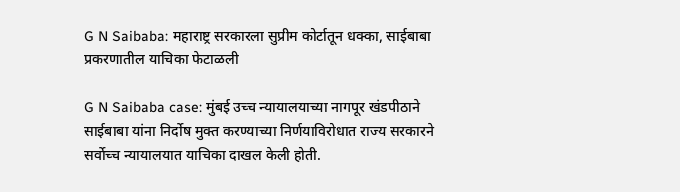G N Saibaba: महाराष्ट्र सरकारला सुप्रीम कोर्टातून धक्का, साईबाबा प्रकरणातील याचिका फेटाळली

G N Saibaba case: मुंबई उच्च न्यायालयाच्या नागपूर खंडपीठाने साईबाबा यांना निर्दोष मुक्त करण्याच्या निर्णयाविरोधात राज्य सरकारने सर्वोच्च न्यायालयात याचिका दाखल केली होती.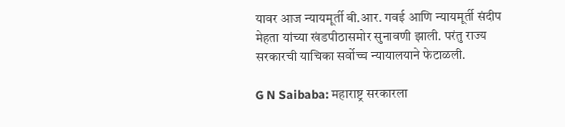यावर आज न्यायमूर्ती बी.आर. गवई आणि न्यायमूर्ती संदीप मेहता यांच्या खंडपीठासमोर सुनावणी झाली. परंतु राज्य सरकारची याचिका सर्वोच्च न्यायालयाने फेटाळली.

G N Saibaba: महाराष्ट्र सरकारला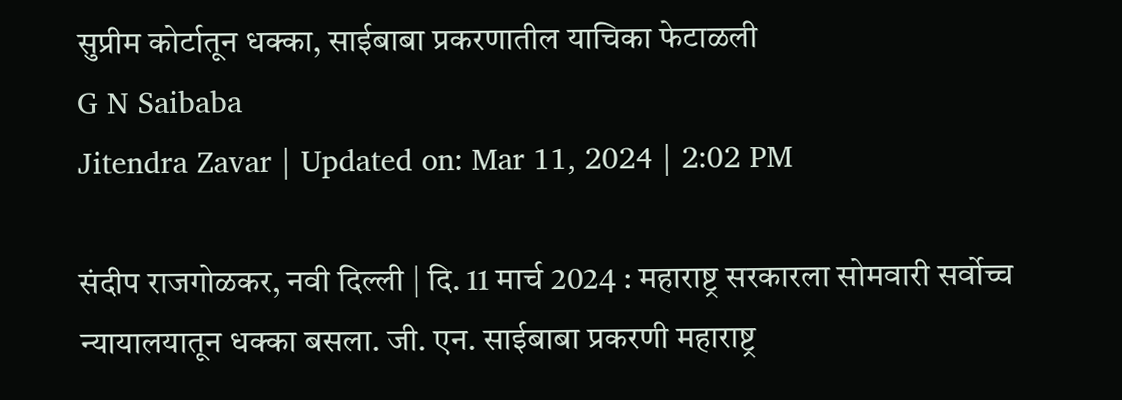सुप्रीम कोर्टातून धक्का, साईबाबा प्रकरणातील याचिका फेटाळली
G N Saibaba
Jitendra Zavar | Updated on: Mar 11, 2024 | 2:02 PM

संदीप राजगोळकर, नवी दिल्ली | दि. 11 मार्च 2024 : महाराष्ट्र सरकारला सोमवारी सर्वोच्च न्यायालयातून धक्का बसला. जी. एन. साईबाबा प्रकरणी महाराष्ट्र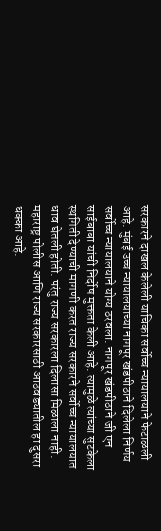सरकारने दाखल केलेली याचिका सर्वोच्च न्यायालयाने फेटाळली आहे. मुंबई उच्च न्यायालयाच्या नागपूर खंडपीठाने दिलेला निर्णय सर्वोच्च न्यायालयाने योग्य ठरवला. नागपूर खंडपीठाने जी एन साईबाबा यांची निर्दोष मुक्तता केली आहे. त्यामुळे त्यांच्या सुटकेला स्थगिती देण्याची मागणी करत राज्य सरकारने सर्वोच्च न्यायालयात धाव घेतली होती. परंतु राज्य सरकारला दिलासा मिळाला नाही. महाराष्ट्र पोलीस आणि राज्य सरकारसाठी आठवड्यातील हा दुसरा धक्का आहे.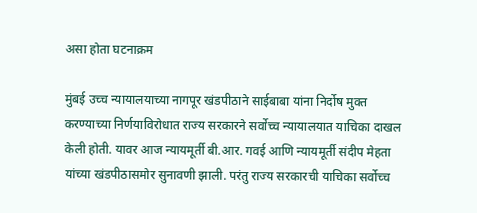असा होता घटनाक्रम

मुंबई उच्च न्यायालयाच्या नागपूर खंडपीठाने साईबाबा यांना निर्दोष मुक्त करण्याच्या निर्णयाविरोधात राज्य सरकारने सर्वोच्च न्यायालयात याचिका दाखल केली होती. यावर आज न्यायमूर्ती बी.आर. गवई आणि न्यायमूर्ती संदीप मेहता यांच्या खंडपीठासमोर सुनावणी झाली. परंतु राज्य सरकारची याचिका सर्वोच्च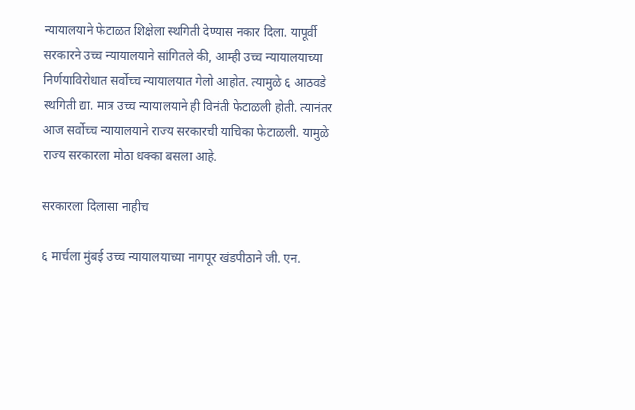न्यायालयाने फेटाळत शिक्षेला स्थगिती देण्यास नकार दिला. यापूर्वी सरकारने उच्च न्यायालयाने सांगितले की, आम्ही उच्च न्यायालयाच्या निर्णयाविरोधात सर्वोच्च न्यायालयात गेलो आहोत. त्यामुळे ६ आठवडे स्थगिती द्या. मात्र उच्च न्यायालयाने ही विनंती फेटाळली होती. त्यानंतर आज सर्वोच्च न्यायालयाने राज्य सरकारची याचिका फेटाळली. यामुळे राज्य सरकारला मोठा धक्का बसला आहे.

सरकारला दिलासा नाहीच

६ मार्चला मुंबई उच्च न्यायालयाच्या नागपूर खंडपीठाने जी. एन.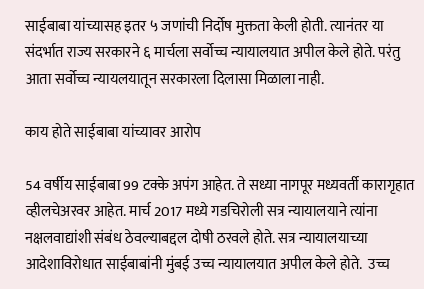साईबाबा यांच्यासह इतर ५ जणांची निर्दोष मुक्तता केली होती. त्यानंतर या संदर्भात राज्य सरकारने ६ मार्चला सर्वोच्च न्यायालयात अपील केले होते. परंतु आता सर्वोच्च न्यायलयातून सरकारला दिलासा मिळाला नाही.

काय होते साईबाबा यांच्यावर आरोप

54 वर्षीय साईबाबा 99 टक्के अपंग आहेत. ते सध्या नागपूर मध्यवर्ती कारागृहात व्हीलचेअरवर आहेत. मार्च 2017 मध्ये गडचिरोली सत्र न्यायालयाने त्यांना नक्षलवाद्यांशी संबंध ठेवल्याबद्दल दोषी ठरवले होते. सत्र न्यायालयाच्या आदेशाविरोधात साईबाबांनी मुंबई उच्च न्यायालयात अपील केले होते.  उच्च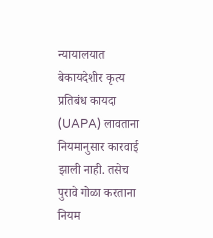न्यायालयात बेकायदेशीर कृत्य प्रतिबंध कायदा (UAPA) लावताना नियमानुसार कारवाई झाली नाही. तसेच पुरावे गोळा करताना नियम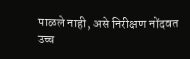पाळले नाही, असे निरीक्षण नोंदवत उच्च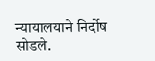न्यायालयाने निर्दोष सोडले.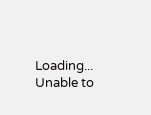Loading...
Unable to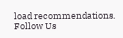load recommendations.
Follow Us